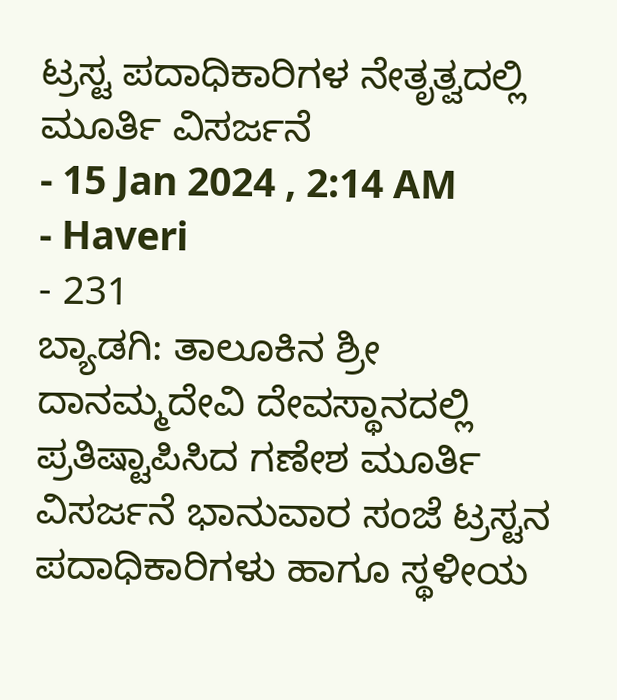ಟ್ರಸ್ಟ ಪದಾಧಿಕಾರಿಗಳ ನೇತೃತ್ವದಲ್ಲಿ ಮೂರ್ತಿ ವಿಸರ್ಜನೆ
- 15 Jan 2024 , 2:14 AM
- Haveri
- 231
ಬ್ಯಾಡಗಿ: ತಾಲೂಕಿನ ಶ್ರೀ ದಾನಮ್ಮದೇವಿ ದೇವಸ್ಥಾನದಲ್ಲಿ ಪ್ರತಿಷ್ಟಾಪಿಸಿದ ಗಣೇಶ ಮೂರ್ತಿ ವಿಸರ್ಜನೆ ಭಾನುವಾರ ಸಂಜೆ ಟ್ರಸ್ಟನ ಪದಾಧಿಕಾರಿಗಳು ಹಾಗೂ ಸ್ಥಳೀಯ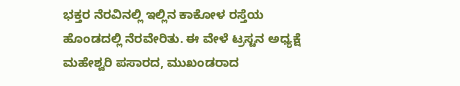ಭಕ್ತರ ನೆರವಿನಲ್ಲಿ ಇಲ್ಲಿನ ಕಾಕೋಳ ರಸ್ತೆಯ ಹೊಂಡದಲ್ಲಿ ನೆರವೇರಿತು. ಈ ವೇಳೆ ಟ್ರಸ್ಟನ ಅಧ್ಯಕ್ಷೆ ಮಹೇಶ್ವರಿ ಪಸಾರದ, ಮುಖಂಡರಾದ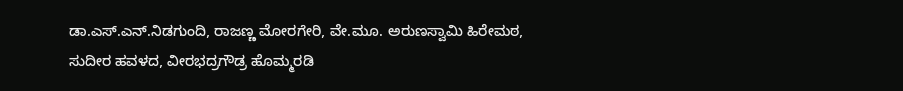ಡಾ.ಎಸ್.ಎನ್.ನಿಡಗುಂದಿ, ರಾಜಣ್ಣ ಮೋರಗೇರಿ, ವೇ.ಮೂ. ಅರುಣಸ್ವಾಮಿ ಹಿರೇಮಠ, ಸುದೀರ ಹವಳದ, ವೀರಭದ್ರಗೌಡ್ರ ಹೊಮ್ಮರಡಿ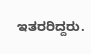ಇತರರಿದ್ದರು.